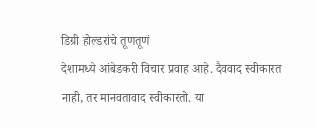डिग्री होल्डरांचे तूणतूणं
देशामध्ये आंबेडकरी विचार प्रवाह आहे. दैववाद स्वीकारत नाही, तर मानवतावाद स्वीकारतो. या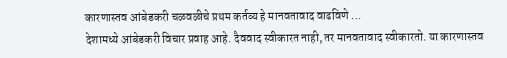कारणास्तव आंबेडकरी चळवळीचे प्रथम कर्तव्य हे मानवतावाद वाढविणे ...
देशामध्ये आंबेडकरी विचार प्रवाह आहे. दैववाद स्वीकारत नाही, तर मानवतावाद स्वीकारतो. या कारणास्तव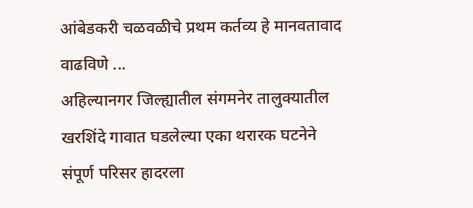आंबेडकरी चळवळीचे प्रथम कर्तव्य हे मानवतावाद वाढविणे ...
अहिल्यानगर जिल्ह्यातील संगमनेर तालुक्यातील खरशिंदे गावात घडलेल्या एका थरारक घटनेने संपूर्ण परिसर हादरला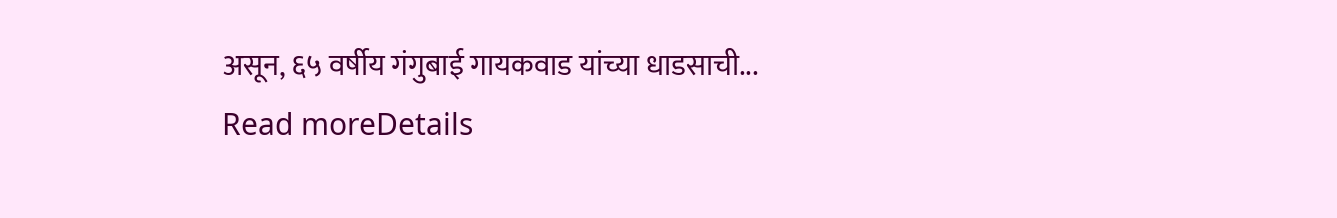असून, ६५ वर्षीय गंगुबाई गायकवाड यांच्या धाडसाची...
Read moreDetails